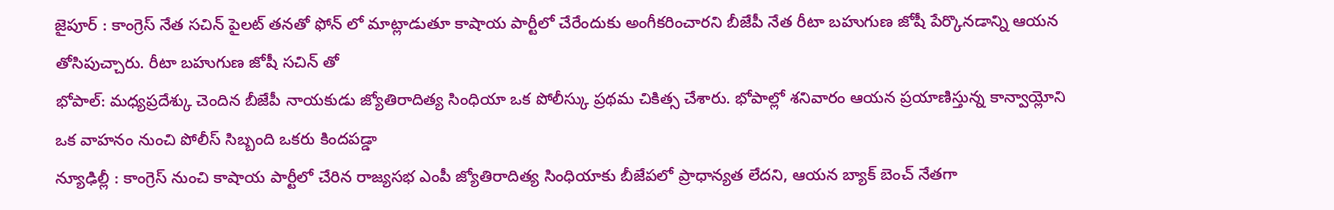జైపూర్ : కాంగ్రెస్ నేత సచిన్ పైలట్ తనతో ఫోన్ లో మాట్లాడుతూ కాషాయ పార్టీలో చేరేందుకు అంగీకరించారని బీజేపీ నేత రీటా బహుగుణ జోషీ పేర్కొనడాన్ని ఆయన తోసిపుచ్చారు. రీటా బహుగుణ జోషీ సచిన్ తో
భోపాల్: మధ్యప్రదేశ్కు చెందిన బీజేపీ నాయకుడు జ్యోతిరాదిత్య సింధియా ఒక పోలీస్కు ప్రథమ చికిత్స చేశారు. భోపాల్లో శనివారం ఆయన ప్రయాణిస్తున్న కాన్వాయ్లోని ఒక వాహనం నుంచి పోలీస్ సిబ్బంది ఒకరు కిందపడ్డా
న్యూఢిల్లీ : కాంగ్రెస్ నుంచి కాషాయ పార్టీలో చేరిన రాజ్యసభ ఎంపీ జ్యోతిరాదిత్య సింధియాకు బీజేపలో ప్రాధాన్యత లేదని, ఆయన బ్యాక్ బెంచ్ నేతగా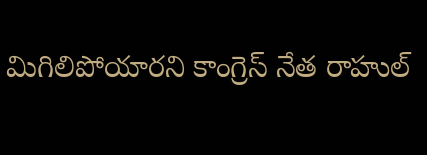మిగిలిపోయారని కాంగ్రెస్ నేత రాహుల్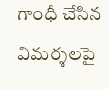గాంధీ చేసిన విమర్శలపై